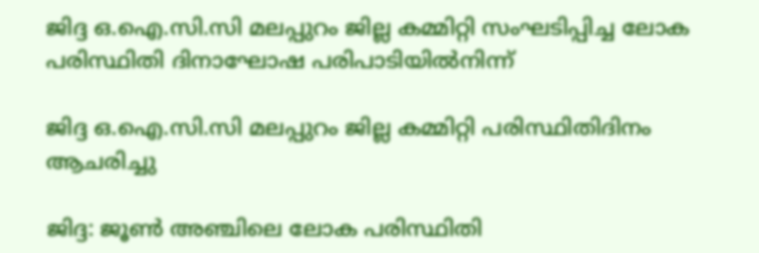ജിദ്ദ ഒ.ഐ.സി.സി മലപ്പുറം ജില്ല കമ്മിറ്റി സംഘടിപ്പിച്ച ലോക പരിസ്ഥിതി ദിനാഘോഷ പരിപാടിയിൽനിന്ന്

ജിദ്ദ ഒ.ഐ.സി.സി മലപ്പുറം ജില്ല കമ്മിറ്റി പരിസ്ഥിതിദിനം ആചരിച്ചു

ജിദ്ദ: ജൂൺ അഞ്ചിലെ ലോക പരിസ്ഥിതി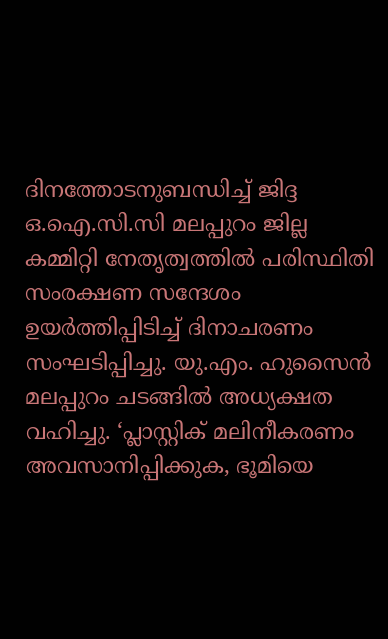ദിനത്തോടനുബന്ധിച്ച് ജിദ്ദ ഒ.ഐ.സി.സി മലപ്പുറം ജില്ല കമ്മിറ്റി നേതൃത്വത്തിൽ പരിസ്ഥിതി സംരക്ഷണ സന്ദേശം ഉയർത്തിപ്പിടിച്ച് ദിനാചരണം സംഘടിപ്പിച്ചു. യു.എം. ഹുസൈൻ മലപ്പുറം ചടങ്ങിൽ അധ്യക്ഷത വഹിച്ചു. ‘പ്ലാസ്റ്റിക് മലിനീകരണം അവസാനിപ്പിക്കുക, ഭൂമിയെ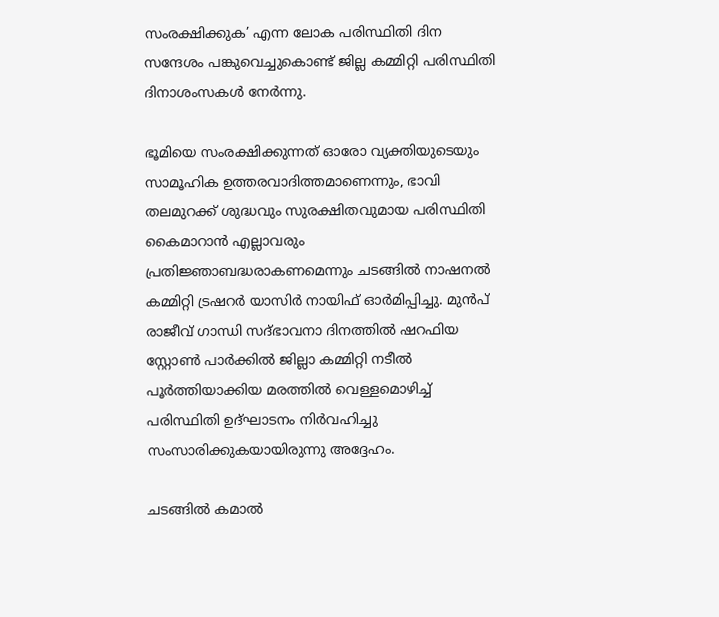സംരക്ഷിക്കുക’ എന്ന ലോക പരിസ്ഥിതി ദിന സന്ദേശം പങ്കുവെച്ചുകൊണ്ട് ജില്ല കമ്മിറ്റി പരിസ്ഥിതി ദിനാശംസകൾ നേർന്നു.

ഭൂമിയെ സംരക്ഷിക്കുന്നത് ഓരോ വ്യക്തിയുടെയും സാമൂഹിക ഉത്തരവാദിത്തമാണെന്നും, ഭാവി തലമുറക്ക് ശുദ്ധവും സുരക്ഷിതവുമായ പരിസ്ഥിതി കൈമാറാൻ എല്ലാവരും പ്രതിജ്ഞാബദ്ധരാകണമെന്നും ചടങ്ങിൽ നാഷനൽ കമ്മിറ്റി ട്രഷറർ യാസിർ നായിഫ് ഓർമിപ്പിച്ചു. മുൻപ് രാജീവ് ഗാന്ധി സദ്ഭാവനാ ദിനത്തിൽ ഷറഫിയ സ്റ്റോൺ പാർക്കിൽ ജില്ലാ കമ്മിറ്റി നടീൽ പൂർത്തിയാക്കിയ മരത്തിൽ വെള്ളമൊഴിച്ച് പരിസ്ഥിതി ഉദ്‌ഘാടനം നിർവഹിച്ചു സംസാരിക്കുകയായിരുന്നു അദ്ദേഹം.

ചടങ്ങിൽ കമാൽ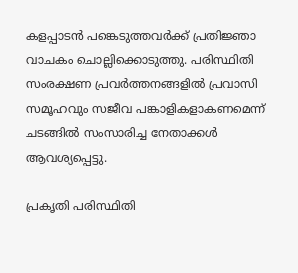കളപ്പാടൻ പങ്കെടുത്തവർക്ക് പ്രതിജ്ഞാ വാചകം ചൊല്ലിക്കൊടുത്തു. പരിസ്ഥിതി സംരക്ഷണ പ്രവർത്തനങ്ങളിൽ പ്രവാസി സമൂഹവും സജീവ പങ്കാളികളാകണമെന്ന് ചടങ്ങിൽ സംസാരിച്ച നേതാക്കൾ ആവശ്യപ്പെട്ടു.

പ്രകൃതി പരിസ്ഥിതി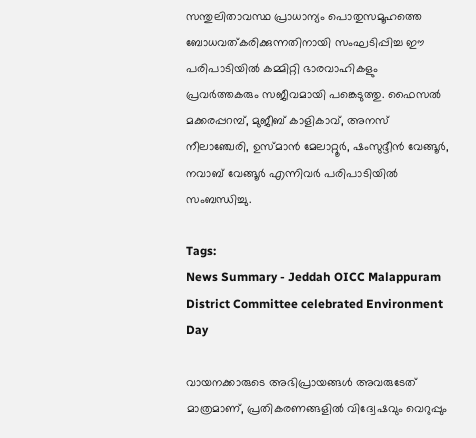സന്തുലിതാവസ്ഥ പ്രാധാന്യം പൊതുസമൂഹത്തെ ബോധവത്കരിക്കുന്നതിനായി സംഘടിപ്പിച്ച ഈ പരിപാടിയിൽ കമ്മിറ്റി ഭാരവാഹികളും പ്രവർത്തകരും സജീവമായി പങ്കെടുത്തു. ഫൈസൽ മക്കരപ്പറമ്പ്‌, മുജീബ് കാളികാവ്, അനസ് നീലാഞ്ചേരി, ഉസ്‌മാൻ മേലാറ്റൂർ, ഷംസുദ്ദീൻ വേങ്ങൂർ, നവാബ്‌ വേങ്ങൂർ എന്നിവർ പരിപാടിയിൽ സംബന്ധിച്ചു.

Tags:
News Summary - Jeddah OICC Malappuram District Committee celebrated Environment Day

വായനക്കാരുടെ അഭിപ്രായങ്ങള്‍ അവരുടേത് മാത്രമാണ്, പ്രതികരണങ്ങളിൽ വിദ്വേഷവും വെറുപ്പും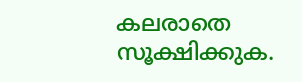കലരാതെ സൂക്ഷിക്കുക.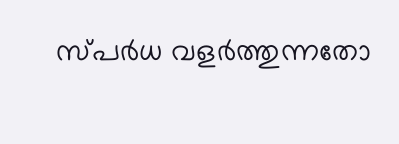സ്പർധ വളർത്തുന്നതോ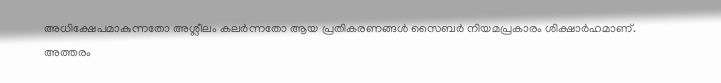അധിക്ഷേപമാകുന്നതോ അശ്ലീലം കലർന്നതോ ആയ പ്രതികരണങ്ങൾ സൈബർ നിയമപ്രകാരം ശിക്ഷാർഹമാണ്. അത്തരം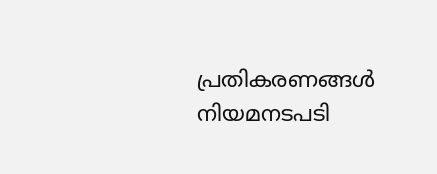പ്രതികരണങ്ങൾ നിയമനടപടി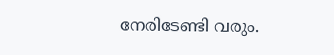നേരിടേണ്ടി വരും.